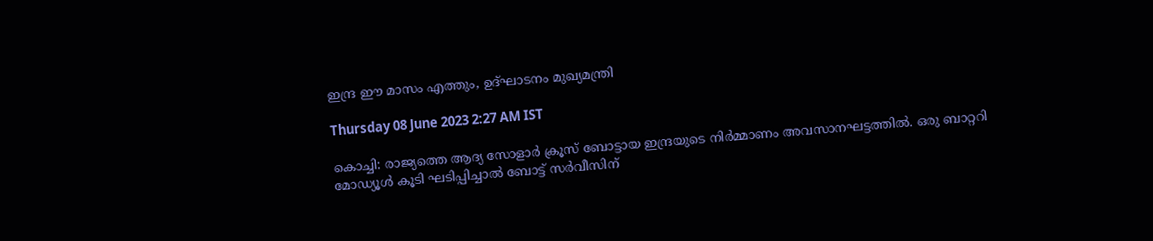ഇന്ദ്ര ഈ മാസം എത്തും, ഉദ്ഘാടനം മുഖ്യമന്ത്രി

Thursday 08 June 2023 2:27 AM IST

കൊച്ചി: രാജ്യത്തെ ആദ്യ സോളാർ ക്രൂസ് ബോട്ടായ ഇന്ദ്രയുടെ നിർമ്മാണം അവസാനഘട്ടത്തിൽ. ഒരു ബാറ്ററി മോഡ്യൂൾ കൂടി ഘടിപ്പിച്ചാൽ ബോട്ട് സർവീസിന്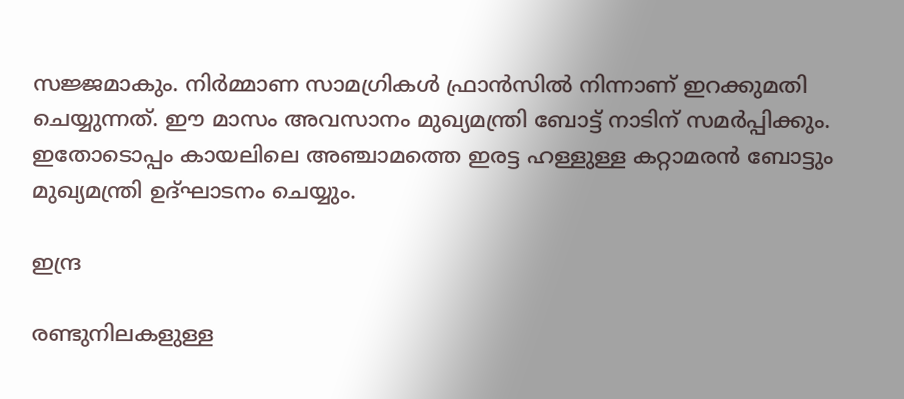സജ്ജമാകും. നി‌ർമ്മാണ സാമഗ്രികൾ ഫ്രാൻസിൽ നിന്നാണ് ഇറക്കുമതി ചെയ്യുന്നത്. ഈ മാസം അവസാനം മുഖ്യമന്ത്രി ബോട്ട് നാടിന് സമർപ്പിക്കും. ഇതോടൊപ്പം കായലിലെ അഞ്ചാമത്തെ ഇരട്ട ഹള്ളുള്ള കറ്റാമരൻ ബോട്ടും മുഖ്യമന്ത്രി ഉദ്ഘാടനം ചെയ്യും.

ഇന്ദ്ര

രണ്ടുനിലകളുള്ള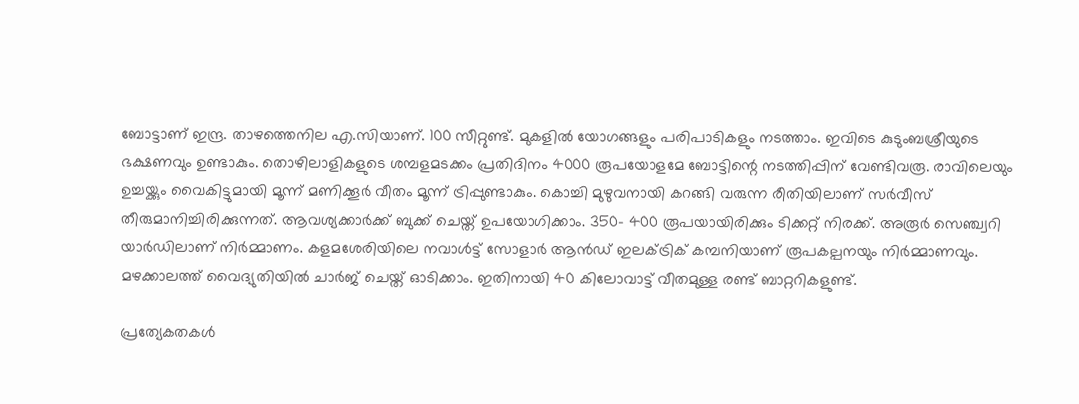ബോട്ടാണ് ഇന്ദ്ര. താഴത്തെനില എ.സിയാണ്. 100 സീറ്റുണ്ട്. മുകളിൽ യോഗങ്ങളും പരിപാടികളും നടത്താം. ഇവിടെ കുടുംബശ്രീയുടെ ഭക്ഷണവും ഉണ്ടാകും. തൊഴിലാളികളുടെ ശമ്പളമടക്കം പ്രതിദിനം 4000 രൂപയോളമേ ബോട്ടിന്റെ നടത്തിപ്പിന് വേണ്ടിവരൂ. രാവിലെയും ഉച്ചയ്ക്കും വൈകിട്ടുമായി മൂന്ന് മണിക്കൂർ വീതം മൂന്ന് ട്രിപ്പുണ്ടാകും. കൊച്ചി മുഴുവനായി കറങ്ങി വരുന്ന രീതിയിലാണ് സർവീസ് തീരുമാനിച്ചിരിക്കുന്നത്. ആവശ്യക്കാർക്ക് ബുക്ക് ചെയ്ത് ഉപയോഗിക്കാം. 350- 400 രൂപയായിരിക്കും ടിക്കറ്റ് നിരക്ക്. അരൂർ സെഞ്ച്വറി യാർഡിലാണ് നിർമ്മാണം. കളമശേരിയിലെ നവാൾട്ട് സോളാർ ആൻഡ് ഇലക്ട്രിക് കമ്പനിയാണ് രൂപകല്പനയും നിർമ്മാണവും. മഴക്കാലത്ത് വൈദ്യുതിയിൽ ചാർജ് ചെയ്ത് ഓടിക്കാം. ഇതിനായി 40 കിലോവാട്ട് വീതമുള്ള രണ്ട് ബാറ്ററികളുണ്ട്.

പ്രത്യേകതകൾ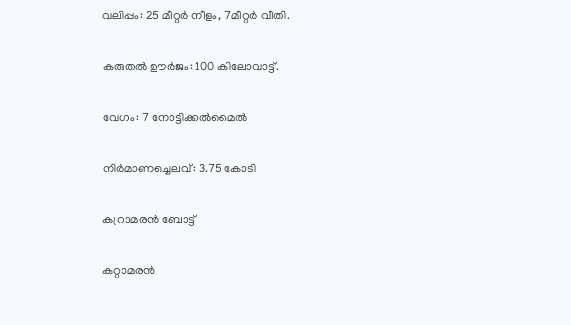വലിപ്പം: 25 മീറ്റർ നീളം, 7മീറ്റർ വീതി.

കരുതൽ ഊർജം: 100 കിലോവാട്ട്.

വേഗം: 7 നോട്ടിക്കൽമൈൽ

നിർമാണച്ചെലവ്: 3.75 കോടി

കറ്രാമരൻ ബോട്ട്

കറ്റാമരൻ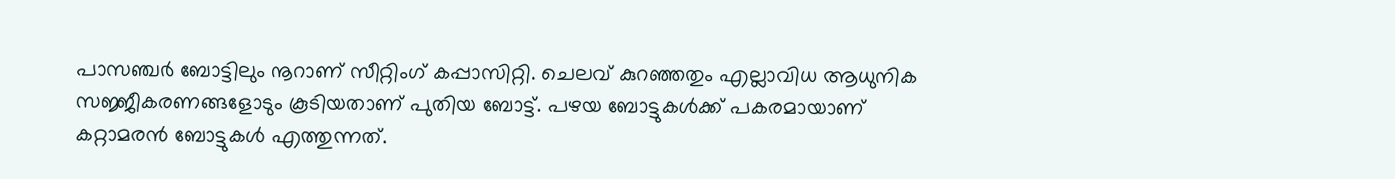പാസഞ്ചർ ബോട്ടിലും നൂറാണ് സീറ്റിംഗ് കപ്പാസിറ്റി. ചെലവ് കുറഞ്ഞതും എല്ലാവിധ ആധുനിക സജ്ജീകരണങ്ങളോടും കൂടിയതാണ് പുതിയ ബോട്ട്. പഴയ ബോട്ടുകൾക്ക് പകരമായാണ് കറ്റാമരൻ ബോട്ടുകൾ എത്തുന്നത്.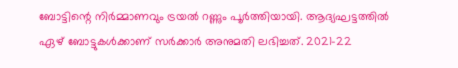ബോട്ടിന്റെ നിർമ്മാണവും ട്രയൽ റണ്ണും പൂർത്തിയായി. ആദ്യഘട്ടത്തിൽ ഏഴ് ബോട്ടുകൾക്കാണ് സർക്കാർ അനുമതി ലഭിച്ചത്. 2021-22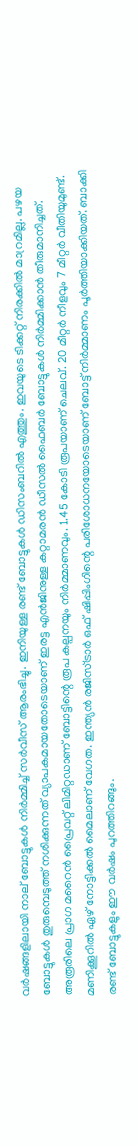വർഷങ്ങളിലായി നാല് ബോട്ടുകൾ നിർമ്മിച്ച് സർവീസ് ആരംഭിച്ചു. ഇനിയുള്ള രണ്ട് ബോട്ടുകൾ ഡിസംബറിൽ എത്തും. ഇവയുടെ ടിക്കറ്റ് നിരക്കിൽ മാറ്രമില്ല. പഴയ ബോട്ടുകൾ തുരുമ്പെടുത്ത് നശിക്കുന്നത് വ്യാപകമായതോടെയാണ് ഇരട്ട എൻജിനുള്ള കറ്റാമരൻ ഡീസൽ ഫൈബർ ബോട്ടുകൾ നിർമ്മിക്കാൻ തീരുമാനിച്ചത്. അരൂരിലെ പ്രാഗ മറൈൻ പ്രൈവറ്റ് ലിമിറ്റഡാണ് ബോട്ടിന്റെ രൂപ കല്പനയും നിർമ്മാണവും. 1.45 കോടി രൂപയാണ് ചെലവ്. 20 മീറ്റർ നീളവും 7 മീറ്റർ വീതിയുമുണ്ട്. മണിക്കൂറിൽ ഏഴ് നോട്ടിക്കൽ മൈലാണ് വേഗത. ഇന്ത്യൻ രജിസ്ട്രാർ ഒഫ് ഷിപ്പിംഗിന്റെ പരിശോധനയോടെയാണ് ബോട്ട് നിർമ്മാണം പൂർത്തിയാക്കിയത്. ബാക്കി രണ്ട് ബോട്ടുകളും ഈ വർഷം പുറത്തിറങ്ങും.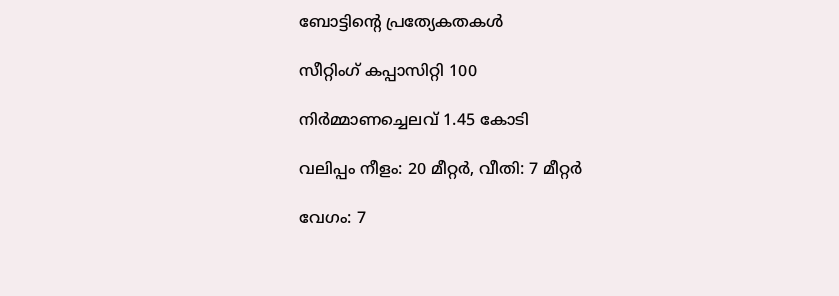ബോട്ടിന്റെ പ്രത്യേകതകൾ

സീറ്റിംഗ് കപ്പാസിറ്റി 100

നിർമ്മാണച്ചെലവ് 1.45 കോടി

വലിപ്പം നീളം: 20 മീറ്റർ, വീതി: 7 മീറ്റർ

വേഗം: 7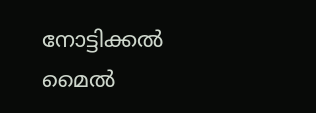നോട്ടിക്കൽ മൈൽ